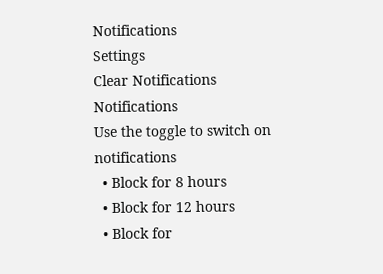Notifications
Settings
Clear Notifications
Notifications
Use the toggle to switch on notifications
  • Block for 8 hours
  • Block for 12 hours
  • Block for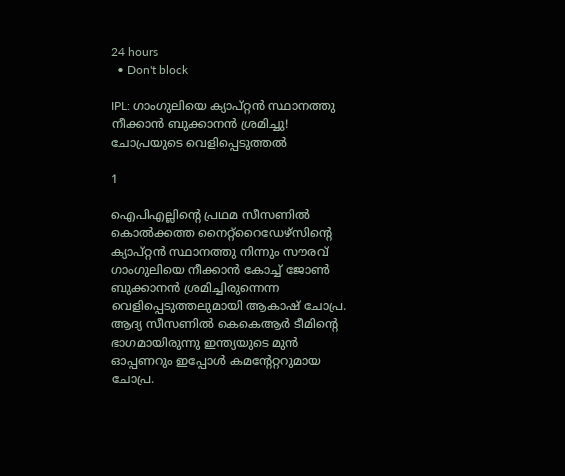24 hours
  • Don't block

IPL: ഗാംഗുലിയെ ക്യാപ്റ്റന്‍ സ്ഥാനത്തു നീക്കാന്‍ ബുക്കാനന്‍ ശ്രമിച്ചു! ചോപ്രയുടെ വെളിപ്പെടുത്തല്‍

1

ഐപിഎല്ലിന്റെ പ്രഥമ സീസണില്‍ കൊല്‍ക്കത്ത നൈറ്റ്‌റൈഡേഴ്‌സിന്റെ ക്യാപ്റ്റന്‍ സ്ഥാനത്തു നിന്നും സൗരവ് ഗാംഗുലിയെ നീക്കാന്‍ കോച്ച് ജോണ്‍ ബുക്കാനന്‍ ശ്രമിച്ചിരുന്നെന്ന വെളിപ്പെടുത്തലുമായി ആകാഷ് ചോപ്ര. ആദ്യ സീസണില്‍ കെകെആര്‍ ടീമിന്റെ ഭാഗമായിരുന്നു ഇന്ത്യയുടെ മുന്‍ ഓപ്പണറും ഇപ്പോള്‍ കമന്റേറ്ററുമായ ചോപ്ര.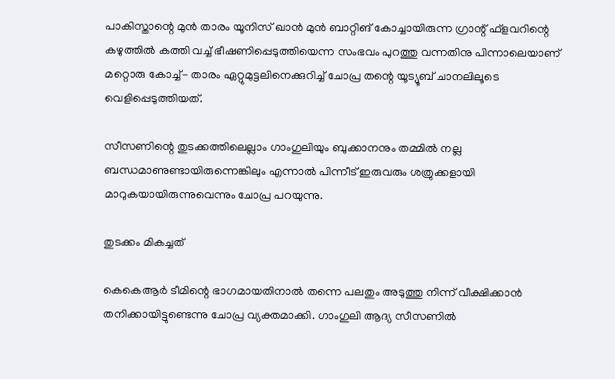പാകിസ്താന്റെ മുന്‍ താരം യൂനിസ് ഖാന്‍ മുന്‍ ബാറ്റിങ് കോച്ചായിരുന്ന ഗ്രാന്റ് ഫ്‌ളവറിന്റെ കഴുത്തില്‍ കത്തി വച്ച് ഭീഷണിപ്പെടുത്തിയെന്ന സംഭവം പുറത്തു വന്നതിനു പിന്നാലെയാണ് മറ്റൊരു കോച്ച്- താരം ഏറ്റുമുട്ടലിനെക്കുറിച്ച് ചോപ്ര തന്റെ യൂട്യൂബ് ചാനലിലൂടെ വെളിപ്പെടുത്തിയത്.

സീസണിന്റെ തുടക്കത്തിലെല്ലാം ഗാംഗുലിയും ബുക്കാനനും തമ്മില്‍ നല്ല ബന്ധമാണുണ്ടായിരുന്നെങ്കിലും എന്നാല്‍ പിന്നീട് ഇരുവരും ശത്രുക്കളായി മാറുകയായിരുന്നുവെന്നും ചോപ്ര പറയുന്നു.

തുടക്കം മികച്ചത്

കെകെആര്‍ ടീമിന്റെ ഭാഗമായതിനാല്‍ തന്നെ പലതും അടുത്തു നിന്ന് വീക്ഷിക്കാന്‍ തനിക്കായിട്ടുണ്ടെന്നു ചോപ്ര വ്യക്തമാക്കി. ഗാംഗുലി ആദ്യ സീസണില്‍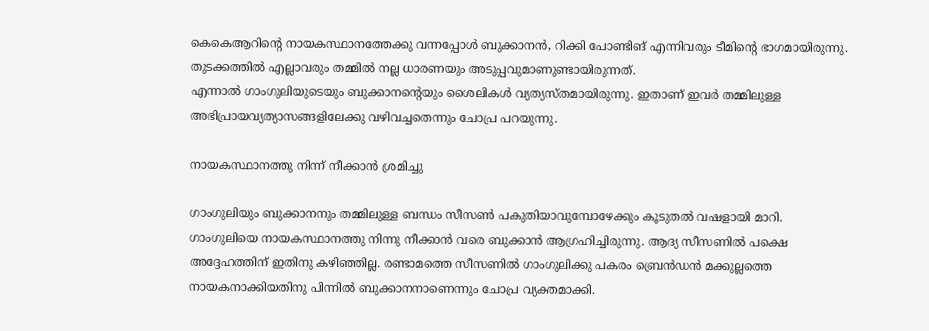കെകെആറിന്റെ നായകസ്ഥാനത്തേക്കു വന്നപ്പോള്‍ ബുക്കാനന്‍, റിക്കി പോണ്ടിങ് എന്നിവരും ടീമിന്റെ ഭാഗമായിരുന്നു. തുടക്കത്തില്‍ എല്ലാവരും തമ്മില്‍ നല്ല ധാരണയും അടുപ്പവുമാണുണ്ടായിരുന്നത്.
എന്നാല്‍ ഗാംഗുലിയുടെയും ബുക്കാനന്റെയും ശൈലികള്‍ വ്യത്യസ്തമായിരുന്നു. ഇതാണ് ഇവര്‍ തമ്മിലുള്ള അഭിപ്രായവ്യത്യാസങ്ങളിലേക്കു വഴിവച്ചതെന്നും ചോപ്ര പറയുന്നു.

നായകസ്ഥാനത്തു നിന്ന് നീക്കാന്‍ ശ്രമിച്ചു

ഗാംഗുലിയും ബുക്കാനനും തമ്മിലുള്ള ബന്ധം സീസണ്‍ പകുതിയാവുമ്പോഴേക്കും കൂടുതല്‍ വഷളായി മാറി. ഗാംഗുലിയെ നായകസ്ഥാനത്തു നിന്നു നീക്കാന്‍ വരെ ബുക്കാന്‍ ആഗ്രഹിച്ചിരുന്നു. ആദ്യ സീസണില്‍ പക്ഷെ അദ്ദേഹത്തിന് ഇതിനു കഴിഞ്ഞില്ല. രണ്ടാമത്തെ സീസണില്‍ ഗാംഗുലിക്കു പകരം ബ്രെന്‍ഡന്‍ മക്കുല്ലത്തെ നായകനാക്കിയതിനു പിന്നില്‍ ബുക്കാനനാണെന്നും ചോപ്ര വ്യക്തമാക്കി.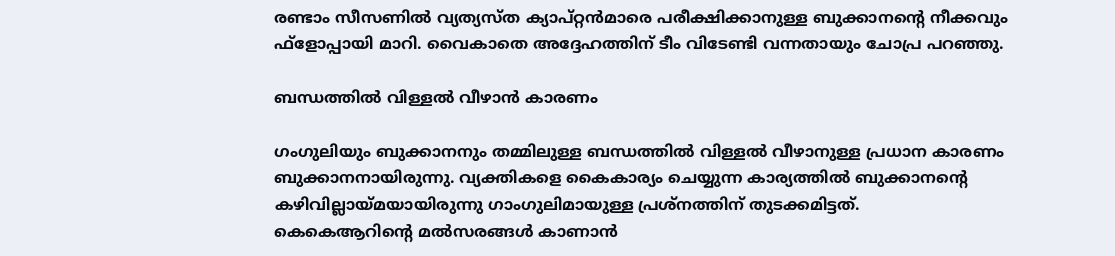രണ്ടാം സീസണില്‍ വ്യത്യസ്ത ക്യാപ്റ്റന്‍മാരെ പരീക്ഷിക്കാനുള്ള ബുക്കാനന്റെ നീക്കവും ഫ്‌ളോപ്പായി മാറി. വൈകാതെ അദ്ദേഹത്തിന് ടീം വിടേണ്ടി വന്നതായും ചോപ്ര പറഞ്ഞു.

ബന്ധത്തില്‍ വിള്ളല്‍ വീഴാന്‍ കാരണം

ഗംഗുലിയും ബുക്കാനനും തമ്മിലുള്ള ബന്ധത്തില്‍ വിള്ളല്‍ വീഴാനുള്ള പ്രധാന കാരണം ബുക്കാനനായിരുന്നു. വ്യക്തികളെ കൈകാര്യം ചെയ്യുന്ന കാര്യത്തില്‍ ബുക്കാനന്റെ കഴിവില്ലായ്മയായിരുന്നു ഗാംഗുലിമായുള്ള പ്രശ്‌നത്തിന് തുടക്കമിട്ടത്.
കെകെആറിന്റെ മല്‍സരങ്ങള്‍ കാണാന്‍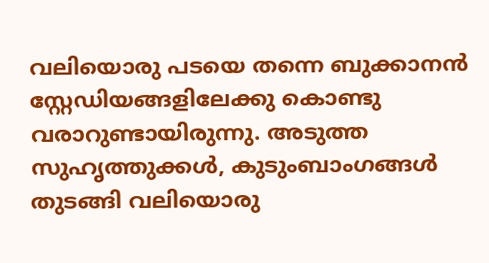വലിയൊരു പടയെ തന്നെ ബുക്കാനന്‍ സ്റ്റേഡിയങ്ങളിലേക്കു കൊണ്ടു വരാറുണ്ടായിരുന്നു. അടുത്ത സുഹൃത്തുക്കള്‍, കുടുംബാംഗങ്ങള്‍ തുടങ്ങി വലിയൊരു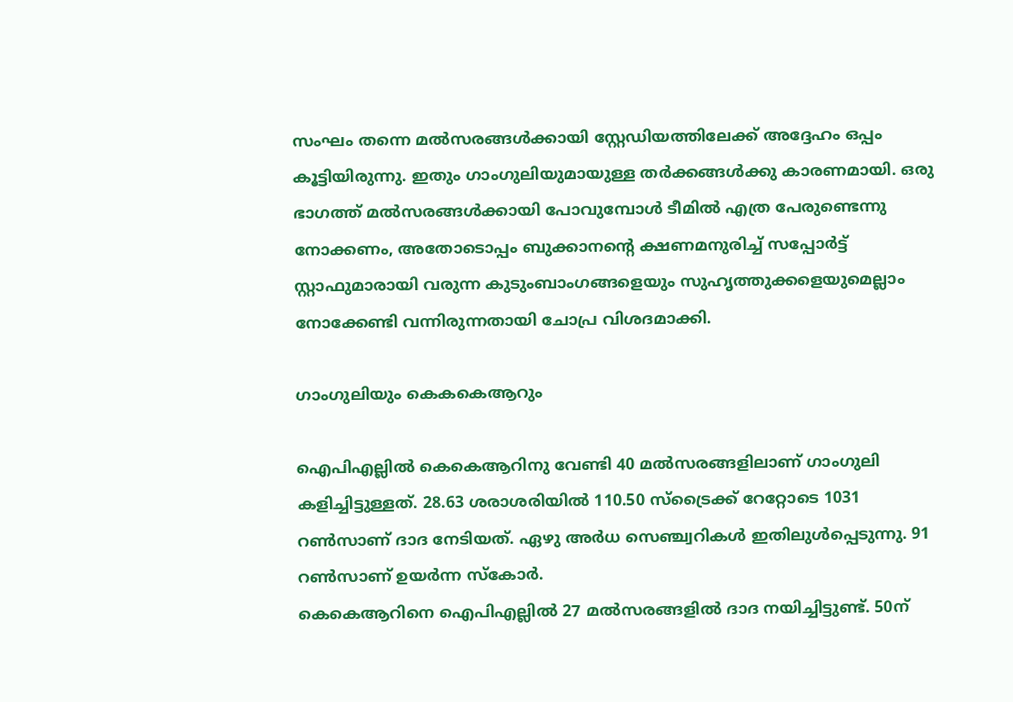സംഘം തന്നെ മല്‍സരങ്ങള്‍ക്കായി സ്റ്റേഡിയത്തിലേക്ക് അദ്ദേഹം ഒപ്പം കൂട്ടിയിരുന്നു. ഇതും ഗാംഗുലിയുമായുള്ള തര്‍ക്കങ്ങള്‍ക്കു കാരണമായി. ഒരു ഭാഗത്ത് മല്‍സരങ്ങള്‍ക്കായി പോവുമ്പോള്‍ ടീമില്‍ എത്ര പേരുണ്ടെന്നു നോക്കണം, അതോടൊപ്പം ബുക്കാനന്റെ ക്ഷണമനുരിച്ച് സപ്പോര്‍ട്ട് സ്റ്റാഫുമാരായി വരുന്ന കുടുംബാംഗങ്ങളെയും സുഹൃത്തുക്കളെയുമെല്ലാം നോക്കേണ്ടി വന്നിരുന്നതായി ചോപ്ര വിശദമാക്കി.

ഗാംഗുലിയും കെകകെആറും

ഐപിഎല്ലില്‍ കെകെആറിനു വേണ്ടി 40 മല്‍സരങ്ങളിലാണ് ഗാംഗുലി കളിച്ചിട്ടുള്ളത്. 28.63 ശരാശരിയില്‍ 110.50 സ്‌ട്രൈക്ക് റേറ്റോടെ 1031 റണ്‍സാണ് ദാദ നേടിയത്. ഏഴു അര്‍ധ സെഞ്ച്വറികള്‍ ഇതിലുള്‍പ്പെടുന്നു. 91 റണ്‍സാണ് ഉയര്‍ന്ന സ്‌കോര്‍.
കെകെആറിനെ ഐപിഎല്ലില്‍ 27 മല്‍സരങ്ങളില്‍ ദാദ നയിച്ചിട്ടുണ്ട്. 50ന്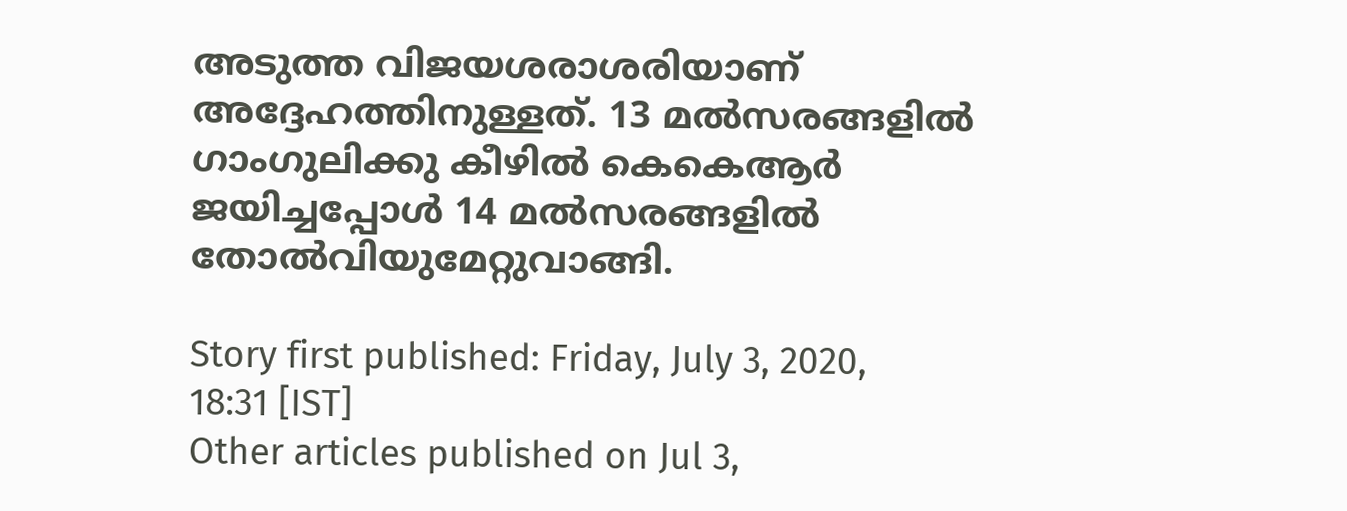അടുത്ത വിജയശരാശരിയാണ് അദ്ദേഹത്തിനുള്ളത്. 13 മല്‍സരങ്ങളില്‍ ഗാംഗുലിക്കു കീഴില്‍ കെകെആര്‍ ജയിച്ചപ്പോള്‍ 14 മല്‍സരങ്ങളില്‍ തോല്‍വിയുമേറ്റുവാങ്ങി.

Story first published: Friday, July 3, 2020, 18:31 [IST]
Other articles published on Jul 3,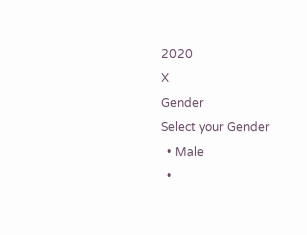2020
X
Gender
Select your Gender
  • Male
  •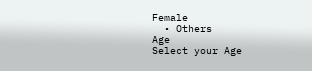Female
  • Others
Age
Select your Age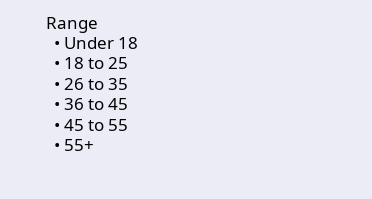Range
  • Under 18
  • 18 to 25
  • 26 to 35
  • 36 to 45
  • 45 to 55
  • 55+